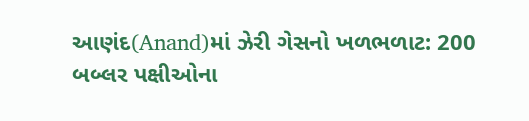આણંદ(Anand)માં ઝેરી ગેસનો ખળભળાટ: 200 બબ્લર પક્ષીઓના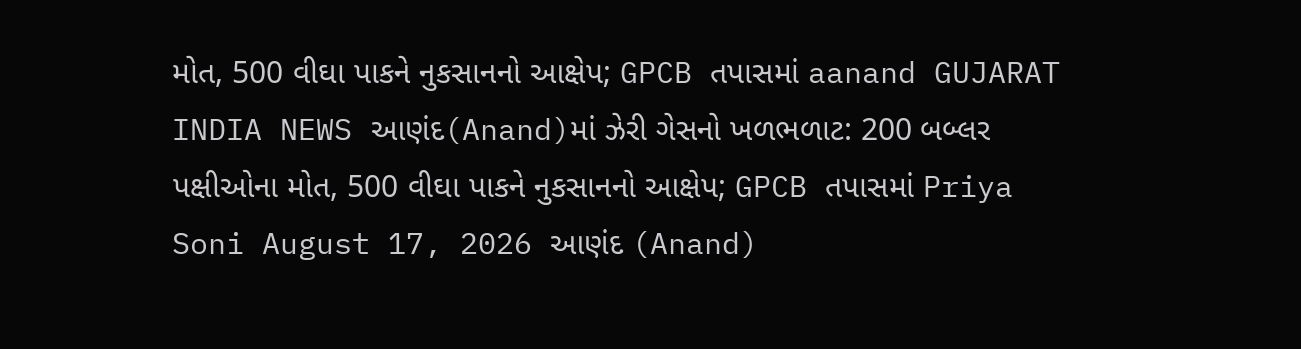મોત, 500 વીઘા પાકને નુકસાનનો આક્ષેપ; GPCB તપાસમાં aanand GUJARAT INDIA NEWS આણંદ(Anand)માં ઝેરી ગેસનો ખળભળાટ: 200 બબ્લર પક્ષીઓના મોત, 500 વીઘા પાકને નુકસાનનો આક્ષેપ; GPCB તપાસમાં Priya Soni August 17, 2026 આણંદ (Anand)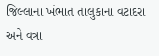જિલ્લાના ખંભાત તાલુકાના વટાદરા અને વત્રા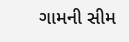ગામની સીમ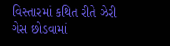વિસ્તારમાં કથિત રીતે ઝેરી ગેસ છોડવામાં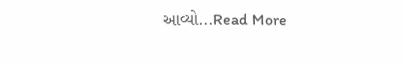આવ્યો...Read More